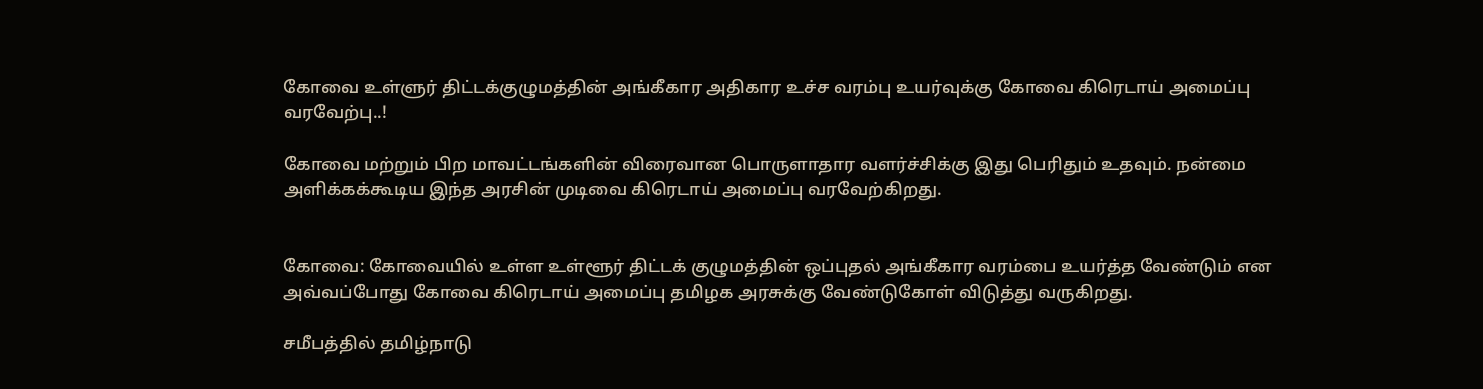கோவை உள்ளுர் திட்டக்குழுமத்தின் அங்கீகார அதிகார உச்ச வரம்பு உயர்வுக்கு கோவை கிரெடாய் அமைப்பு வரவேற்பு..!

கோவை மற்றும் பிற மாவட்டங்களின் விரைவான பொருளாதார வளர்ச்சிக்கு இது பெரிதும் உதவும். நன்மை அளிக்கக்கூடிய இந்த அரசின் முடிவை கிரெடாய் அமைப்பு வரவேற்கிறது.


கோவை: கோவையில் உள்ள உள்ளூர் திட்டக் குழுமத்தின் ஒப்புதல் அங்கீகார வரம்பை உயர்த்த வேண்டும் என அவ்வப்போது கோவை கிரெடாய் அமைப்பு தமிழக அரசுக்கு வேண்டுகோள் விடுத்து வருகிறது.

சமீபத்தில் தமிழ்நாடு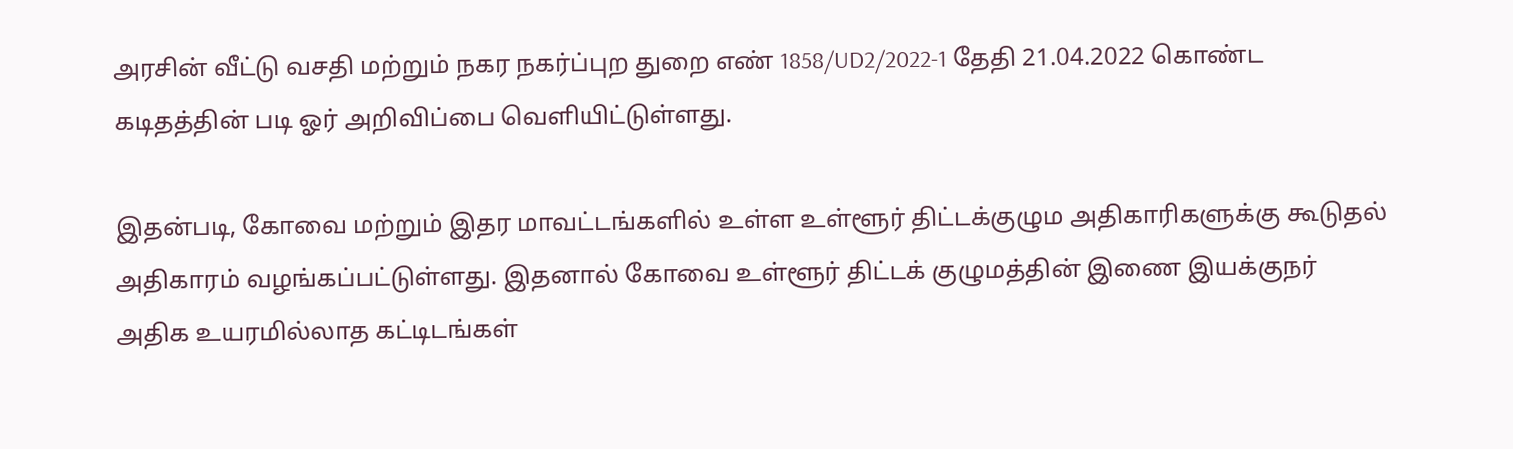அரசின் வீட்டு வசதி மற்றும் நகர நகர்ப்புற துறை எண் 1858/UD2/2022-1 தேதி 21.04.2022 கொண்ட கடிதத்தின் படி ஓர் அறிவிப்பை வெளியிட்டுள்ளது.

இதன்படி, கோவை மற்றும் இதர மாவட்டங்களில் உள்ள உள்ளூர் திட்டக்குழும அதிகாரிகளுக்கு கூடுதல் அதிகாரம் வழங்கப்பட்டுள்ளது. இதனால் கோவை உள்ளூர் திட்டக் குழுமத்தின் இணை இயக்குநர் அதிக உயரமில்லாத கட்டிடங்கள்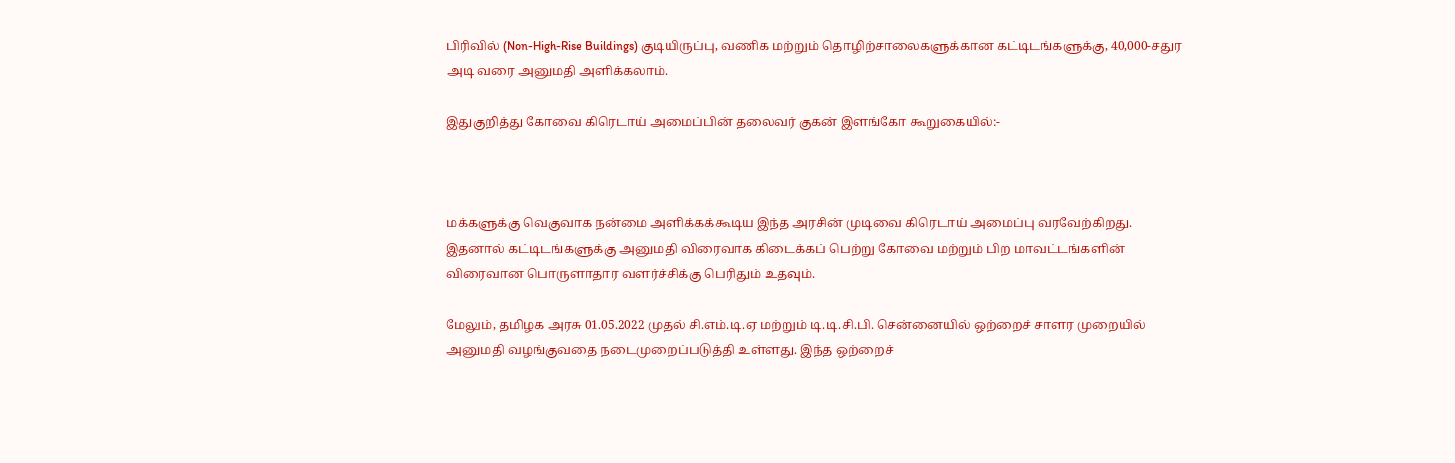பிரிவில் (Non-High-Rise Buildings) குடியிருப்பு, வணிக மற்றும் தொழிற்சாலைகளுக்கான கட்டிடங்களுக்கு, 40,000-சதுர அடி வரை அனுமதி அளிக்கலாம்.

இதுகுறித்து கோவை கிரெடாய் அமைப்பின் தலைவர் குகன் இளங்கோ கூறுகையில்:-



மக்களுக்கு வெகுவாக நன்மை அளிக்கக்கூடிய இந்த அரசின் முடிவை கிரெடாய் அமைப்பு வரவேற்கிறது. இதனால் கட்டிடங்களுக்கு அனுமதி விரைவாக கிடைக்கப் பெற்று கோவை மற்றும் பிற மாவட்டங்களின் விரைவான பொருளாதார வளர்ச்சிக்கு பெரிதும் உதவும்.

மேலும், தமிழக அரசு 01.05.2022 முதல் சி.எம்.டி.ஏ மற்றும் டி.டி.சி.பி. சென்னையில் ஒற்றைச் சாளர முறையில் அனுமதி வழங்குவதை நடைமுறைப்படுத்தி உள்ளது. இந்த ஒற்றைச்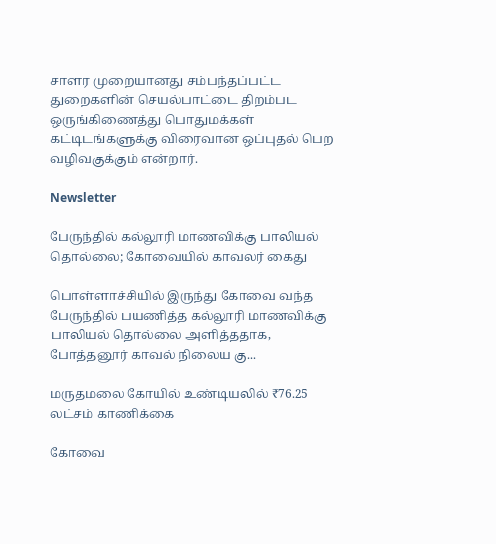சாளர முறையானது சம்பந்தப்பட்ட துறைகளின் செயல்பாட்டை திறம்பட ஒருங்கிணைத்து பொதுமக்கள் கட்டிடங்களுக்கு விரைவான ஒப்புதல் பெற வழிவகுக்கும் என்றார்.

Newsletter

பேருந்தில் கல்லூரி மாணவிக்கு பாலியல் தொல்லை; கோவையில் காவலர் கைது

பொள்ளாச்சியில் இருந்து கோவை வந்த பேருந்தில் பயணித்த கல்லூரி மாணவிக்கு பாலியல் தொல்லை அளித்ததாக, போத்தனூர் காவல் நிலைய கு...

மருதமலை கோயில் உண்டியலில் ₹76.25 லட்சம் காணிக்கை

கோவை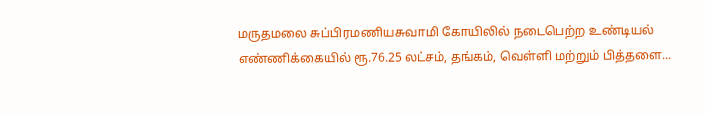மருதமலை சுப்பிரமணியசுவாமி கோயிலில் நடைபெற்ற உண்டியல் எண்ணிக்கையில் ரூ.76.25 லட்சம், தங்கம், வெள்ளி மற்றும் பித்தளை...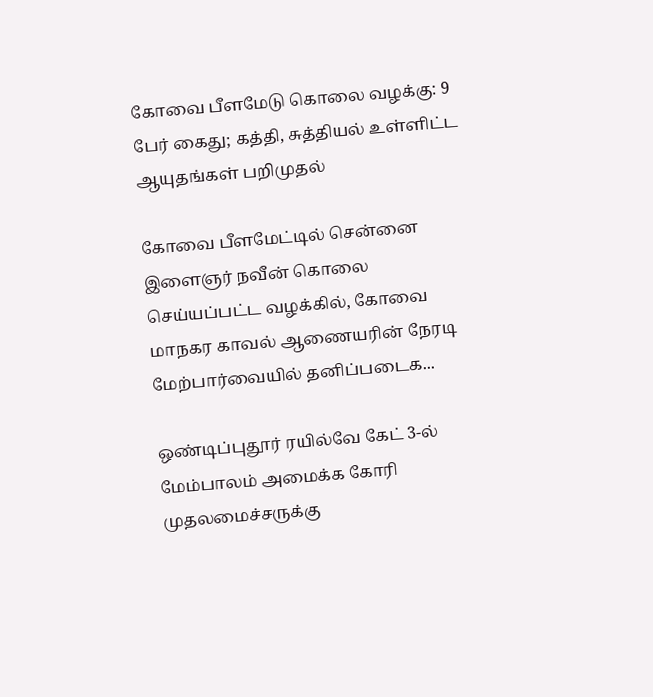கோவை பீளமேடு கொலை வழக்கு: 9 பேர் கைது; கத்தி, சுத்தியல் உள்ளிட்ட ஆயுதங்கள் பறிமுதல்

கோவை பீளமேட்டில் சென்னை இளைஞர் நவீன் கொலை செய்யப்பட்ட வழக்கில், கோவை மாநகர காவல் ஆணையரின் நேரடி மேற்பார்வையில் தனிப்படைக...

ஒண்டிப்புதூர் ரயில்வே கேட் 3-ல் மேம்பாலம் அமைக்க கோரி முதலமைச்சருக்கு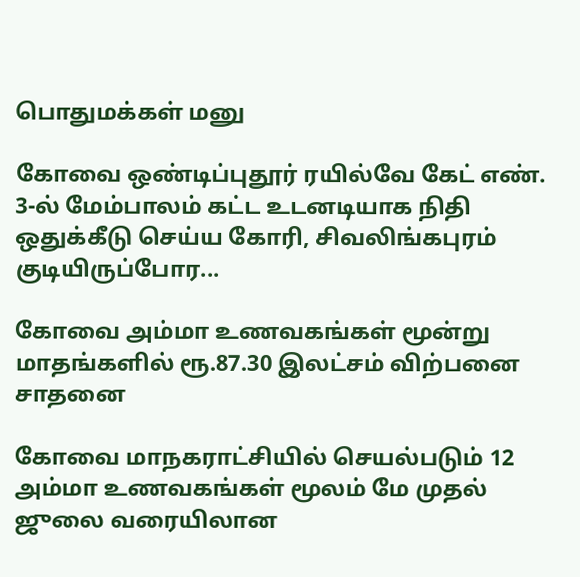பொதுமக்கள் மனு

கோவை ஒண்டிப்புதூர் ரயில்வே கேட் எண். 3-ல் மேம்பாலம் கட்ட உடனடியாக நிதி ஒதுக்கீடு செய்ய கோரி, சிவலிங்கபுரம் குடியிருப்போர...

கோவை அம்மா உணவகங்கள் மூன்று மாதங்களில் ரூ.87.30 இலட்சம் விற்பனை சாதனை

கோவை மாநகராட்சியில் செயல்படும் 12 அம்மா உணவகங்கள் மூலம் மே முதல் ஜுலை வரையிலான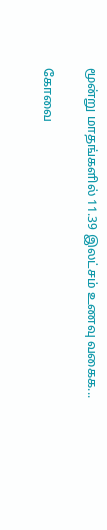மூன்று மாதங்களில் 11.39 இலட்சம் உணவு வகைக...

கோவை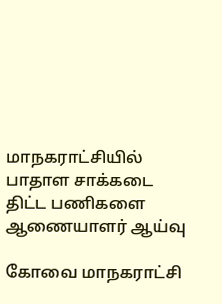மாநகராட்சியில் பாதாள சாக்கடை திட்ட பணிகளை ஆணையாளர் ஆய்வு

கோவை மாநகராட்சி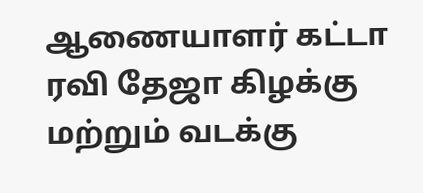ஆணையாளர் கட்டா ரவி தேஜா கிழக்கு மற்றும் வடக்கு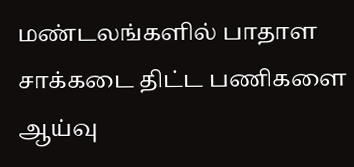மண்டலங்களில் பாதாள சாக்கடை திட்ட பணிகளை ஆய்வு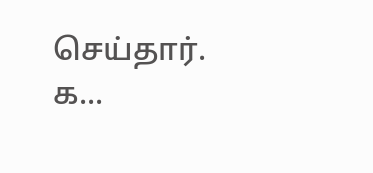செய்தார். க...